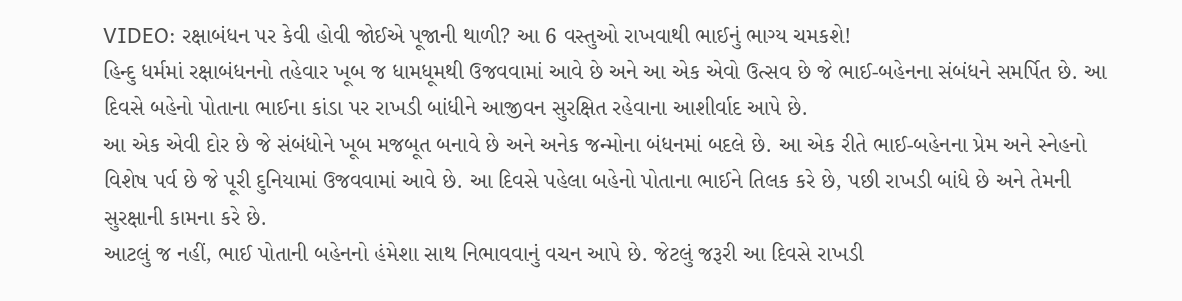VIDEO: રક્ષાબંધન પર કેવી હોવી જોઈએ પૂજાની થાળી? આ 6 વસ્તુઓ રાખવાથી ભાઈનું ભાગ્ય ચમકશે!
હિન્દુ ધર્મમાં રક્ષાબંધનનો તહેવાર ખૂબ જ ધામધૂમથી ઉજવવામાં આવે છે અને આ એક એવો ઉત્સવ છે જે ભાઈ-બહેનના સંબંધને સમર્પિત છે. આ દિવસે બહેનો પોતાના ભાઈના કાંડા પર રાખડી બાંધીને આજીવન સુરક્ષિત રહેવાના આશીર્વાદ આપે છે.
આ એક એવી દોર છે જે સંબંધોને ખૂબ મજબૂત બનાવે છે અને અનેક જન્મોના બંધનમાં બદલે છે. આ એક રીતે ભાઈ-બહેનના પ્રેમ અને સ્નેહનો વિશેષ પર્વ છે જે પૂરી દુનિયામાં ઉજવવામાં આવે છે. આ દિવસે પહેલા બહેનો પોતાના ભાઈને તિલક કરે છે, પછી રાખડી બાંધે છે અને તેમની સુરક્ષાની કામના કરે છે.
આટલું જ નહીં, ભાઈ પોતાની બહેનનો હંમેશા સાથ નિભાવવાનું વચન આપે છે. જેટલું જરૂરી આ દિવસે રાખડી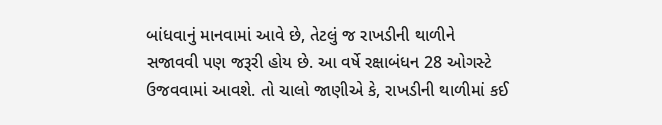બાંધવાનું માનવામાં આવે છે, તેટલું જ રાખડીની થાળીને સજાવવી પણ જરૂરી હોય છે. આ વર્ષે રક્ષાબંધન 28 ઓગસ્ટે ઉજવવામાં આવશે. તો ચાલો જાણીએ કે, રાખડીની થાળીમાં કઈ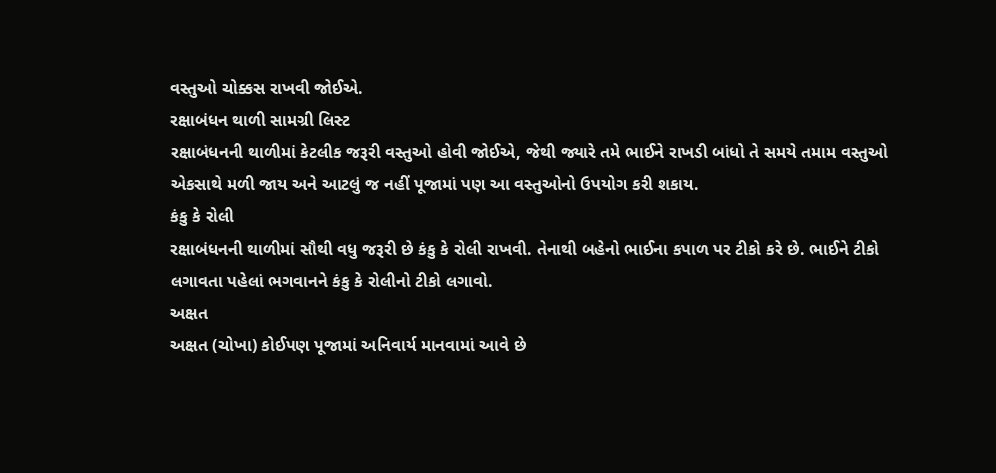વસ્તુઓ ચોક્કસ રાખવી જોઈએ.
રક્ષાબંધન થાળી સામગ્રી લિસ્ટ
રક્ષાબંધનની થાળીમાં કેટલીક જરૂરી વસ્તુઓ હોવી જોઈએ, જેથી જ્યારે તમે ભાઈને રાખડી બાંધો તે સમયે તમામ વસ્તુઓ એકસાથે મળી જાય અને આટલું જ નહીં પૂજામાં પણ આ વસ્તુઓનો ઉપયોગ કરી શકાય.
કંકુ કે રોલી
રક્ષાબંધનની થાળીમાં સૌથી વધુ જરૂરી છે કંકુ કે રોલી રાખવી. તેનાથી બહેનો ભાઈના કપાળ પર ટીકો કરે છે. ભાઈને ટીકો લગાવતા પહેલાં ભગવાનને કંકુ કે રોલીનો ટીકો લગાવો.
અક્ષત
અક્ષત (ચોખા) કોઈપણ પૂજામાં અનિવાર્ય માનવામાં આવે છે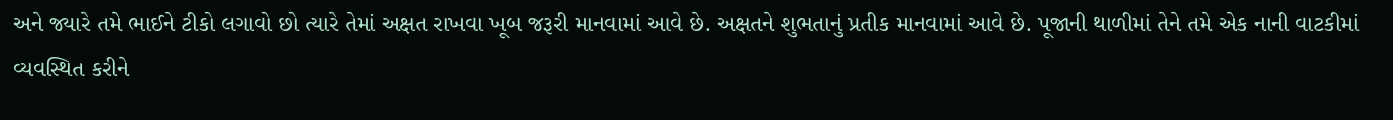અને જ્યારે તમે ભાઈને ટીકો લગાવો છો ત્યારે તેમાં અક્ષત રાખવા ખૂબ જરૂરી માનવામાં આવે છે. અક્ષતને શુભતાનું પ્રતીક માનવામાં આવે છે. પૂજાની થાળીમાં તેને તમે એક નાની વાટકીમાં વ્યવસ્થિત કરીને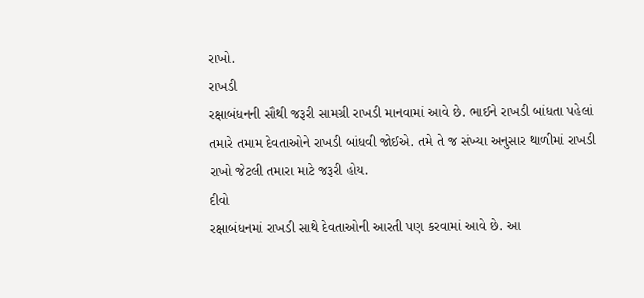રાખો.
રાખડી
રક્ષાબંધનની સૌથી જરૂરી સામગ્રી રાખડી માનવામાં આવે છે. ભાઈને રાખડી બાંધતા પહેલાં તમારે તમામ દેવતાઓને રાખડી બાંધવી જોઈએ. તમે તે જ સંખ્યા અનુસાર થાળીમાં રાખડી રાખો જેટલી તમારા માટે જરૂરી હોય.
દીવો
રક્ષાબંધનમાં રાખડી સાથે દેવતાઓની આરતી પણ કરવામાં આવે છે. આ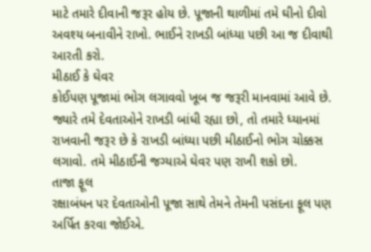માટે તમારે દીવાની જરૂર હોય છે. પૂજાની થાળીમાં તમે ઘીનો દીવો અવશ્ય બનાવીને રાખો. ભાઈને રાખડી બાંધ્યા પછી આ જ દીવાથી આરતી કરો.
મીઠાઈ કે ઘેવર
કોઈપણ પૂજામાં ભોગ લગાવવો ખૂબ જ જરૂરી માનવામાં આવે છે. જ્યારે તમે દેવતાઓને રાખડી બાંધી રહ્યા છો, તો તમારે ધ્યાનમાં રાખવાની જરૂર છે કે રાખડી બાંધ્યા પછી મીઠાઈનો ભોગ ચોક્કસ લગાવો. તમે મીઠાઈની જગ્યાએ ઘેવર પણ રાખી શકો છો.
તાજા ફૂલ
રક્ષાબંધન પર દેવતાઓની પૂજા સાથે તેમને તેમની પસંદના ફૂલ પણ અર્પિત કરવા જોઈએ.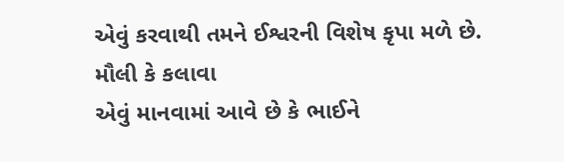એવું કરવાથી તમને ઈશ્વરની વિશેષ કૃપા મળે છે.
મૌલી કે કલાવા
એવું માનવામાં આવે છે કે ભાઈને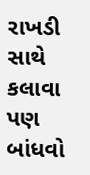રાખડી સાથે કલાવા પણ બાંધવો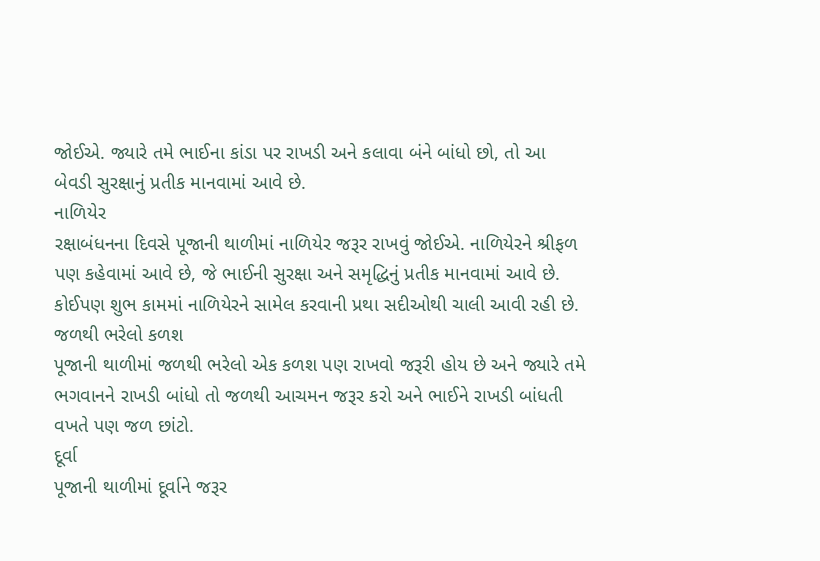જોઈએ. જ્યારે તમે ભાઈના કાંડા પર રાખડી અને કલાવા બંને બાંધો છો, તો આ બેવડી સુરક્ષાનું પ્રતીક માનવામાં આવે છે.
નાળિયેર
રક્ષાબંધનના દિવસે પૂજાની થાળીમાં નાળિયેર જરૂર રાખવું જોઈએ. નાળિયેરને શ્રીફળ પણ કહેવામાં આવે છે, જે ભાઈની સુરક્ષા અને સમૃદ્ધિનું પ્રતીક માનવામાં આવે છે. કોઈપણ શુભ કામમાં નાળિયેરને સામેલ કરવાની પ્રથા સદીઓથી ચાલી આવી રહી છે.
જળથી ભરેલો કળશ
પૂજાની થાળીમાં જળથી ભરેલો એક કળશ પણ રાખવો જરૂરી હોય છે અને જ્યારે તમે ભગવાનને રાખડી બાંધો તો જળથી આચમન જરૂર કરો અને ભાઈને રાખડી બાંધતી વખતે પણ જળ છાંટો.
દૂર્વા
પૂજાની થાળીમાં દૂર્વાને જરૂર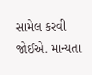સામેલ કરવી જોઈએ. માન્યતા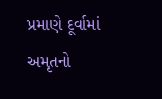પ્રમાણે દૂર્વામાં અમૃતનો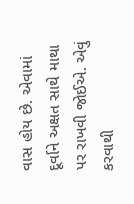વાસ હોય છે. એવામાં દૂર્વાને અક્ષત સાથે માથા પર રાખવી જોઈએ. એવું કરવાથી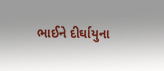ભાઈને દીર્ઘાયુના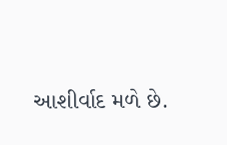આશીર્વાદ મળે છે.